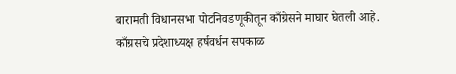बारामती विधानसभा पोटनिवडणूकीतून काँग्रेसने माघार घेतली आहे. काँग्रसचे प्रदेशाध्यक्ष हर्षवर्धन सपकाळ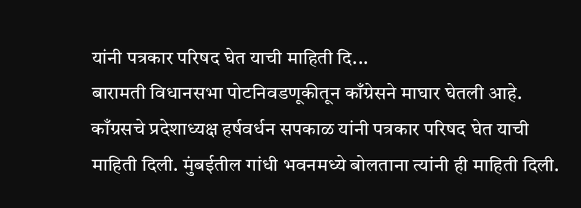यांनी पत्रकार परिषद घेत याची माहिती दि...
बारामती विधानसभा पोटनिवडणूकीतून काँग्रेसने माघार घेतली आहे. काँग्रसचे प्रदेशाध्यक्ष हर्षवर्धन सपकाळ यांनी पत्रकार परिषद घेत याची माहिती दिली. मुंबईतील गांधी भवनमध्ये बोलताना त्यांनी ही माहिती दिली.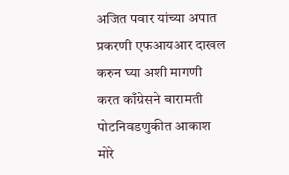अजित पवार यांच्या अपात प्रकरणी एफआयआर दाखल करुन घ्या अशी मागणी करत काँग्रेसने बारामती पोटनिवडणुकीत आकाश मोरे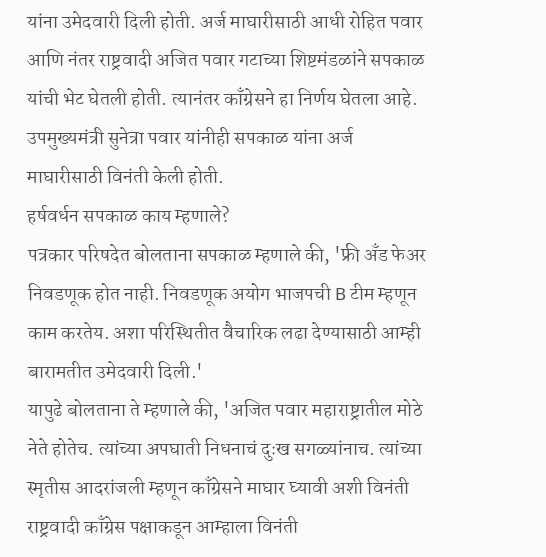यांना उमेदवारी दिली होती. अर्ज माघारीसाठी आधी रोहित पवार आणि नंतर राष्ट्रवादी अजित पवार गटाच्या शिष्टमंडळांने सपकाळ यांची भेट घेतली होती. त्यानंतर काँग्रेसने हा निर्णय घेतला आहे. उपमुख्यमंत्री सुनेत्रा पवार यांनीही सपकाळ यांना अर्ज माघारीसाठी विनंती केली होती.
हर्षवर्धन सपकाळ काय म्हणाले?
पत्रकार परिषदेत बोलताना सपकाळ म्हणाले की, 'फ्री अँड फेअर निवडणूक होत नाही. निवडणूक अयोग भाजपची B टीम म्हणून काम करतेय. अशा परिस्थितीत वैचारिक लढा देण्यासाठी आम्ही बारामतीत उमेदवारी दिली.'
यापुढे बोलताना ते म्हणाले की, 'अजित पवार महाराष्ट्रातील मोठे नेते होतेच. त्यांच्या अपघाती निधनाचं दुःख सगळ्यांनाच. त्यांच्या स्मृतीस आदरांजली म्हणून काँग्रेसने माघार घ्यावी अशी विनंती राष्ट्रवादी काँग्रेस पक्षाकडून आम्हाला विनंती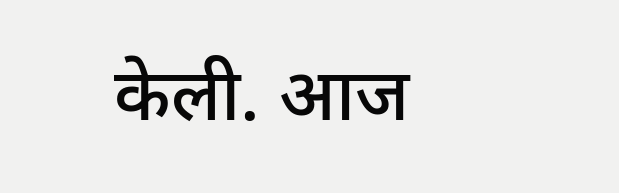केली. आज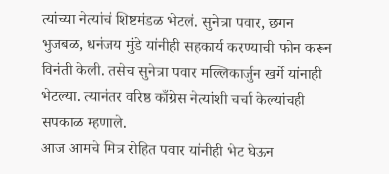त्यांच्या नेत्यांचं शिष्टमंडळ भेटलं. सुनेत्रा पवार, छगन भुजबळ, धनंजय मुंडे यांनीही सहकार्य करण्याची फोन करून विनंती केली. तसेच सुनेत्रा पवार मल्लिकार्जुन खर्गे यांनाही भेटल्या. त्यानंतर वरिष्ठ काँग्रेस नेत्यांशी चर्चा केल्यांचही सपकाळ म्हणाले.
आज आमचे मित्र रोहित पवार यांनीही भेट घेऊन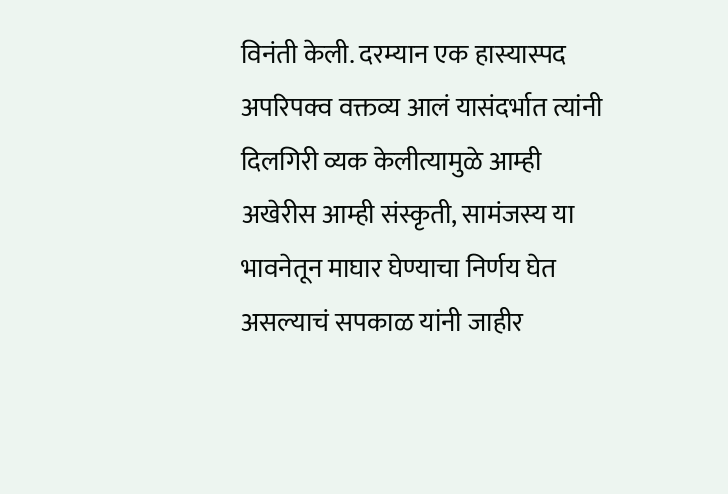विनंती केली. दरम्यान एक हास्यास्पद अपरिपक्व वक्तव्य आलं यासंदर्भात त्यांनी दिलगिरी व्यक केलीत्यामुळे आम्ही अखेरीस आम्ही संस्कृती, सामंजस्य या भावनेतून माघार घेण्याचा निर्णय घेत असल्याचं सपकाळ यांनी जाहीर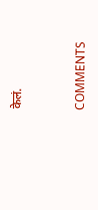केलं.


COMMENTS